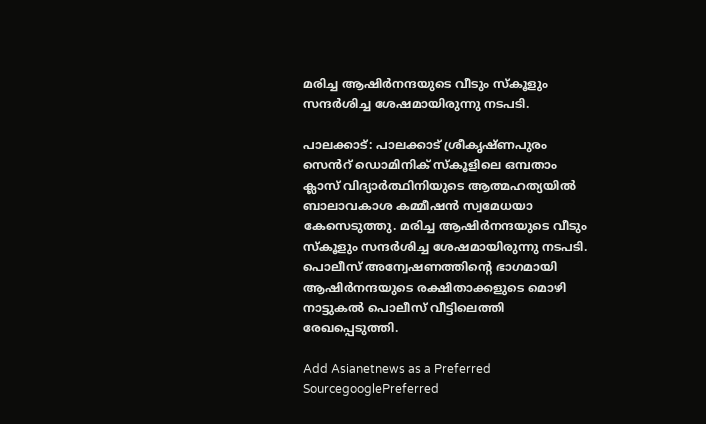മരിച്ച ആഷിർനന്ദയുടെ വീടും സ്കൂളും സന്ദർശിച്ച ശേഷമായിരുന്നു നടപടി.

പാലക്കാട്: പാലക്കാട് ശ്രീകൃഷ്ണപുരം സെൻറ് ഡൊമിനിക് സ്കൂളിലെ ഒമ്പതാം ക്ലാസ് വിദ്യാർത്ഥിനിയുടെ ആത്മഹത്യയിൽ ബാലാവകാശ കമ്മീഷൻ സ്വമേധയാ കേസെടുത്തു. മരിച്ച ആഷിർനന്ദയുടെ വീടും സ്കൂളും സന്ദർശിച്ച ശേഷമായിരുന്നു നടപടി. പൊലീസ് അന്വേഷണത്തിന്റെ ഭാഗമായി ആഷിർനന്ദയുടെ രക്ഷിതാക്കളുടെ മൊഴി നാട്ടുകൽ പൊലീസ് വീട്ടിലെത്തി രേഖപ്പെടുത്തി.

Add Asianetnews as a Preferred SourcegooglePreferred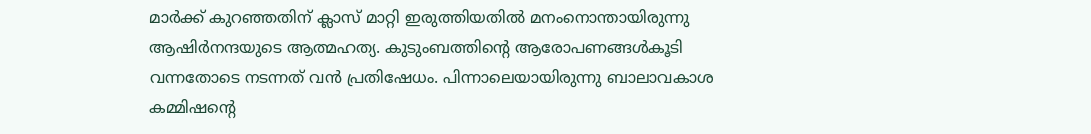മാർക്ക് കുറഞ്ഞതിന് ക്ലാസ് മാറ്റി ഇരുത്തിയതിൽ മനംനൊന്തായിരുന്നു ആഷിർനന്ദയുടെ ആത്മഹത്യ. കുടുംബത്തിന്റെ ആരോപണങ്ങൾകൂടി വന്നതോടെ നടന്നത് വൻ പ്രതിഷേധം. പിന്നാലെയായിരുന്നു ബാലാവകാശ കമ്മിഷന്റെ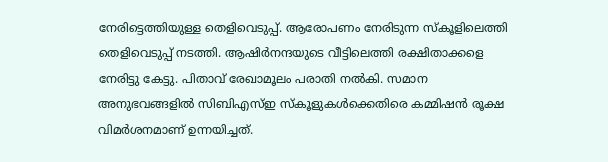നേരിട്ടെത്തിയുള്ള തെളിവെടുപ്പ്. ആരോപണം നേരിടുന്ന സ്കൂളിലെത്തി തെളിവെടുപ്പ് നടത്തി. ആഷിർനന്ദയുടെ വീട്ടിലെത്തി രക്ഷിതാക്കളെ നേരിട്ടു കേട്ടു. പിതാവ് രേഖാമൂലം പരാതി നൽകി. സമാന അനുഭവങ്ങളിൽ സിബിഎസ്ഇ സ്കൂളുകൾക്കെതിരെ കമ്മിഷൻ രൂക്ഷ വിമർശനമാണ് ഉന്നയിച്ചത്.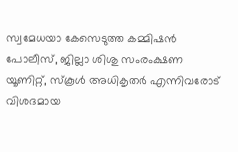സ്വമേധയാ കേസെടുത്ത കമ്മിഷൻ പോലീസ്, ജില്ലാ ശിശു സംരംക്ഷണ യൂണിറ്റ്, സ്‌കൂള്‍ അധികൃതര്‍ എന്നിവരോട് വിശദമായ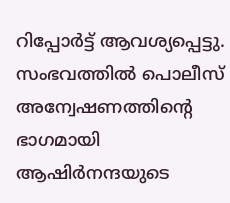റിപ്പോര്‍ട്ട് ആവശ്യപ്പെട്ടു. സംഭവത്തിൽ പൊലീസ് അന്വേഷണത്തിന്റെ ഭാഗമായി ആഷിർനന്ദയുടെ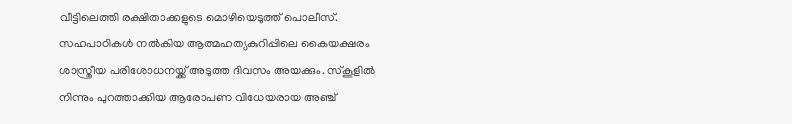വീട്ടിലെത്തി രക്ഷിതാക്കളുടെ മൊഴിയെടുത്ത് പൊലീസ്. സഹപാഠികൾ നൽകിയ ആത്മഹത്യകുറിപ്പിലെ കൈയക്ഷരം ശാസ്ത്രീയ പരിശോധനയ്ക്ക് അടുത്ത ദിവസം അയക്കും. സ്കൂളിൽ നിന്നും പുറത്താക്കിയ ആരോപണ വിധേയരായ അഞ്ച്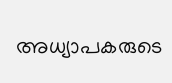അധ്യാപകരുടെ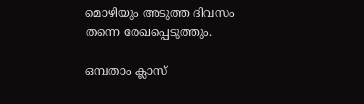മൊഴിയും അടുത്ത ദിവസം തന്നെ രേഖപ്പെടുത്തും.

ഒമ്പതാം ക്ലാസ്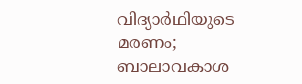വിദ്യാര്‍ഥിയുടെ മരണം; ബാലാവകാശ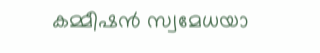കമ്മീഷന്‍ സ്വമേധയാ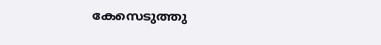കേസെടുത്തു